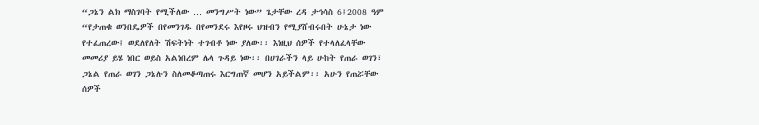“ጋኔን ልክ ማስገባት የሚችለው … መንግሥት ነው” ጌታቸው ረዳ ታኅሳስ 6፤2008 ዓም “የታጠቁ ወንበዴዎች በየመንገዱ በየመንደሩ እየዞሩ ህዝብን የሚያሸብሩበት ሁኔታ ነው የተፈጠረው፤ ወደለየለት ሽፍትነት ተገብቶ ነው ያለው፡፡ እነዚህ ሰዎች የተላለፈላቸው መመሪያ ይሄ ነበር ወይስ አልነበረም ሌላ ጉዳይ ነው፡፡ በሀገራችን ላይ ሁከት የጠራ ወገን፣ ጋኔል የጠራ ወገን ጋኔሉን ስለመቆጣጠሩ እርግጠኛ መሆን አይችልም፡፡ አሁን የጠሯቸው ሰዎች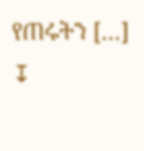የጠሩትን […]
↧